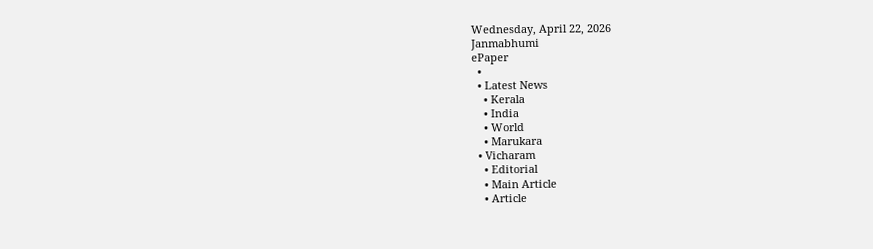Wednesday, April 22, 2026
Janmabhumi
ePaper
  •
  • Latest News
    • Kerala
    • India
    • World
    • Marukara
  • Vicharam
    • Editorial
    • Main Article
    • Article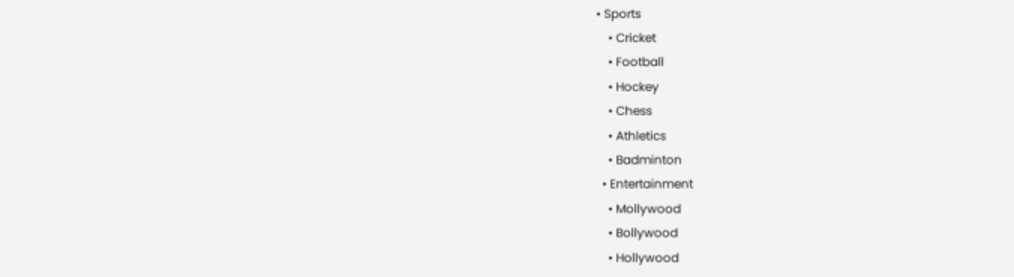• Sports
    • Cricket
    • Football
    • Hockey
    • Chess
    • Athletics
    • Badminton
  • Entertainment
    • Mollywood
    • Bollywood
    • Hollywood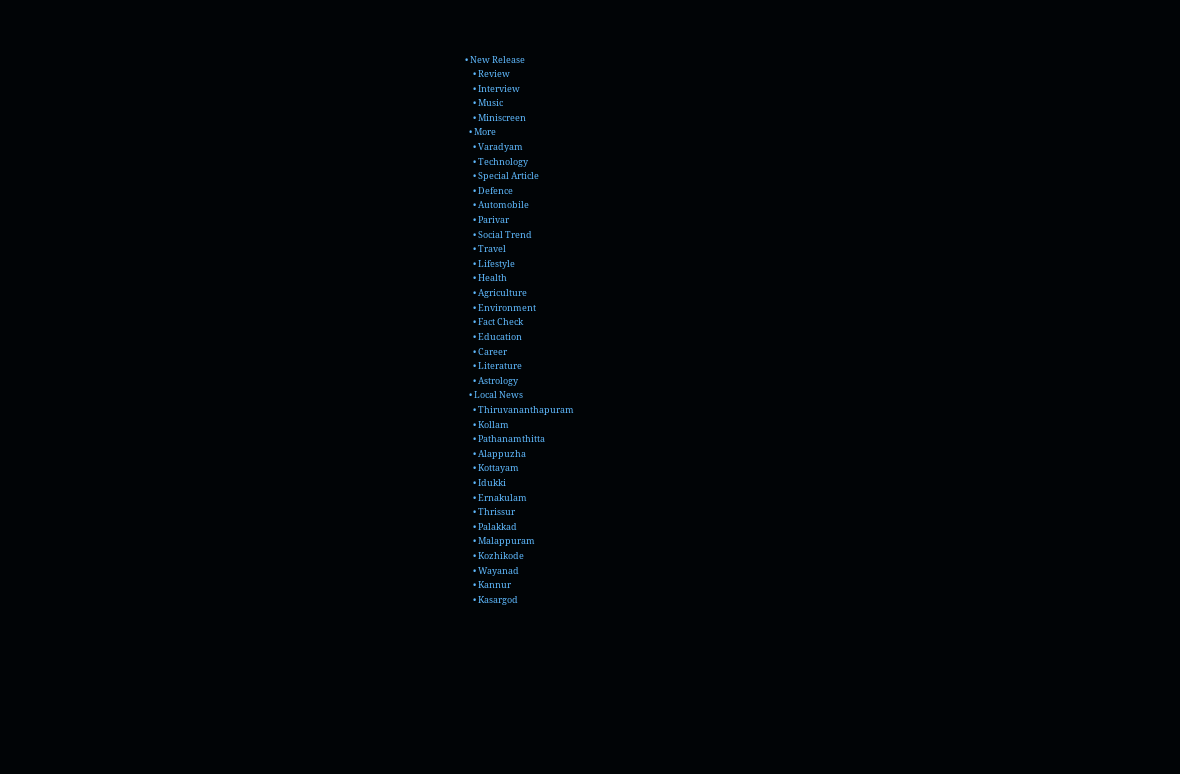• New Release
    • Review
    • Interview
    • Music
    • Miniscreen
  • More
    • Varadyam
    • Technology
    • Special Article
    • Defence
    • Automobile
    • Parivar
    • Social Trend
    • Travel
    • Lifestyle
    • Health
    • Agriculture
    • Environment
    • Fact Check
    • Education
    • Career
    • Literature
    • Astrology
  • Local News
    • Thiruvananthapuram
    • Kollam
    • Pathanamthitta
    • Alappuzha
    • Kottayam
    • Idukki
    • Ernakulam
    • Thrissur
    • Palakkad
    • Malappuram
    • Kozhikode
    • Wayanad
    • Kannur
    • Kasargod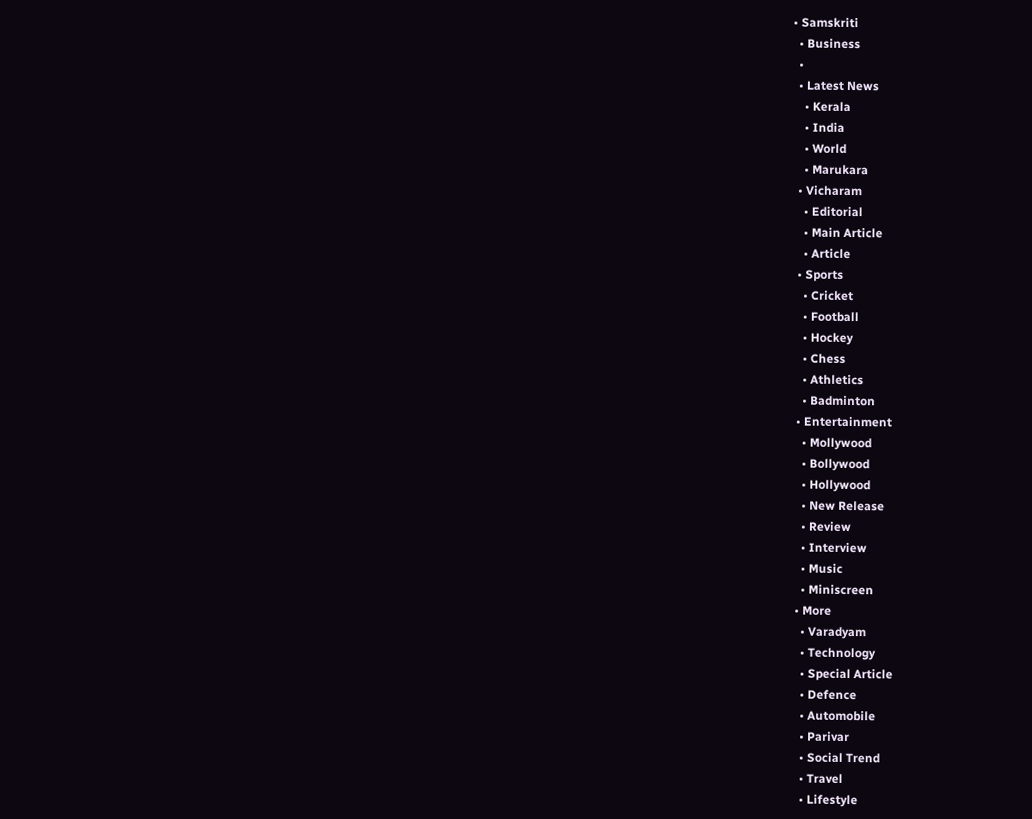• Samskriti
  • Business
  •
  • Latest News
    • Kerala
    • India
    • World
    • Marukara
  • Vicharam
    • Editorial
    • Main Article
    • Article
  • Sports
    • Cricket
    • Football
    • Hockey
    • Chess
    • Athletics
    • Badminton
  • Entertainment
    • Mollywood
    • Bollywood
    • Hollywood
    • New Release
    • Review
    • Interview
    • Music
    • Miniscreen
  • More
    • Varadyam
    • Technology
    • Special Article
    • Defence
    • Automobile
    • Parivar
    • Social Trend
    • Travel
    • Lifestyle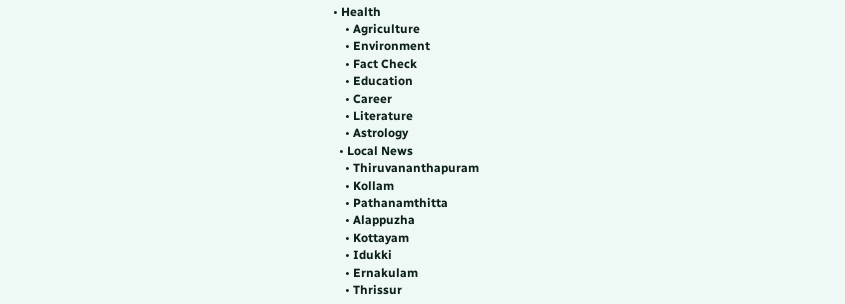• Health
    • Agriculture
    • Environment
    • Fact Check
    • Education
    • Career
    • Literature
    • Astrology
  • Local News
    • Thiruvananthapuram
    • Kollam
    • Pathanamthitta
    • Alappuzha
    • Kottayam
    • Idukki
    • Ernakulam
    • Thrissur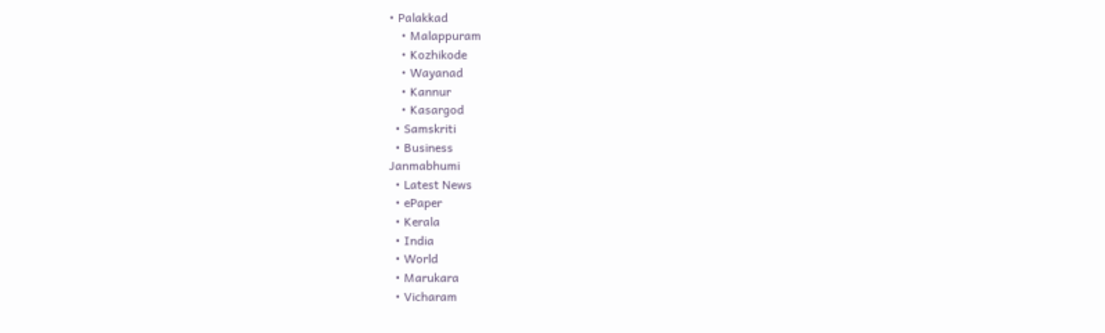• Palakkad
    • Malappuram
    • Kozhikode
    • Wayanad
    • Kannur
    • Kasargod
  • Samskriti
  • Business
Janmabhumi
  • Latest News
  • ePaper
  • Kerala
  • India
  • World
  • Marukara
  • Vicharam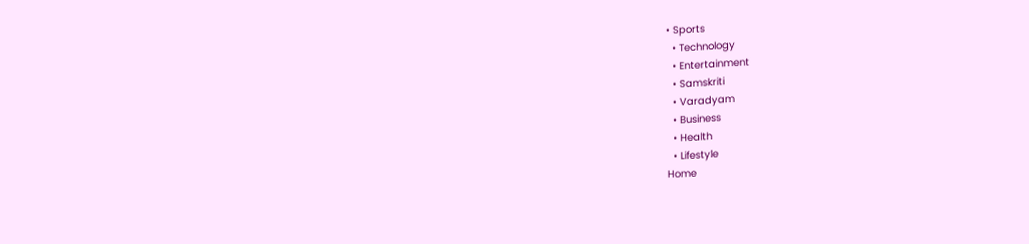• Sports
  • Technology
  • Entertainment
  • Samskriti
  • Varadyam
  • Business
  • Health
  • Lifestyle
Home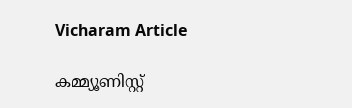Vicharam Article

കമ്മ്യൂണിസ്റ്റ്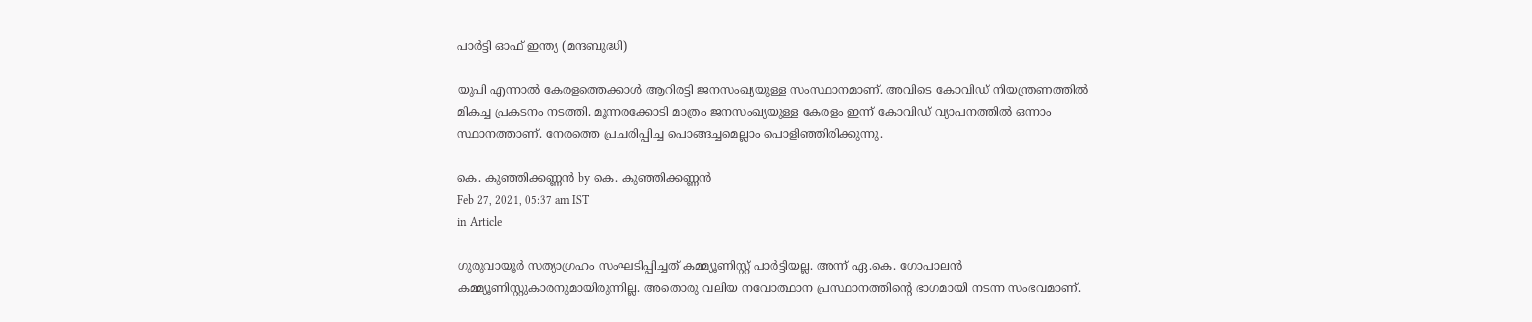പാര്‍ട്ടി ഓഫ് ഇന്ത്യ (മന്ദബുദ്ധി)

യുപി എന്നാല്‍ കേരളത്തെക്കാള്‍ ആറിരട്ടി ജനസംഖ്യയുള്ള സംസ്ഥാനമാണ്. അവിടെ കോവിഡ് നിയന്ത്രണത്തില്‍ മികച്ച പ്രകടനം നടത്തി. മൂന്നരക്കോടി മാത്രം ജനസംഖ്യയുള്ള കേരളം ഇന്ന് കോവിഡ് വ്യാപനത്തില്‍ ഒന്നാം സ്ഥാനത്താണ്. നേരത്തെ പ്രചരിപ്പിച്ച പൊങ്ങച്ചമെല്ലാം പൊളിഞ്ഞിരിക്കുന്നു.

കെ. കുഞ്ഞിക്കണ്ണന്‍ by കെ. കുഞ്ഞിക്കണ്ണന്‍
Feb 27, 2021, 05:37 am IST
in Article

ഗുരുവായൂര്‍ സത്യാഗ്രഹം സംഘടിപ്പിച്ചത് കമ്മ്യൂണിസ്റ്റ് പാര്‍ട്ടിയല്ല. അന്ന് ഏ.കെ. ഗോപാലന്‍ കമ്മ്യൂണിസ്റ്റുകാരനുമായിരുന്നില്ല. അതൊരു വലിയ നവോത്ഥാന പ്രസ്ഥാനത്തിന്റെ ഭാഗമായി നടന്ന സംഭവമാണ്.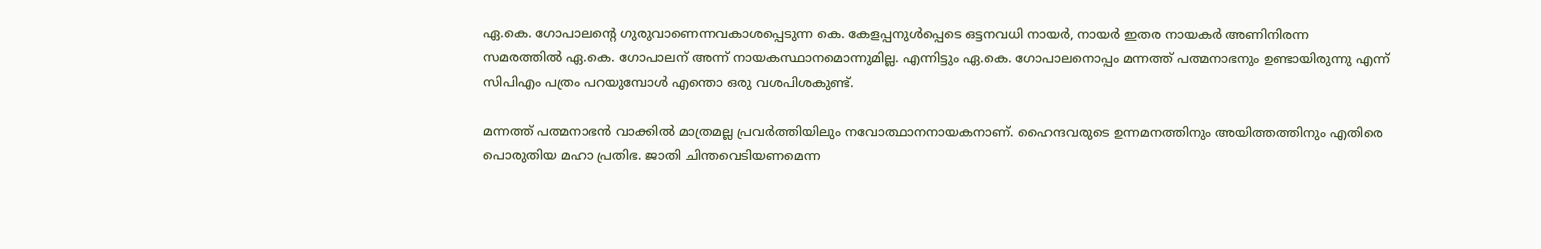ഏ.കെ. ഗോപാലന്റെ ഗുരുവാണെന്നവകാശപ്പെടുന്ന കെ. കേളപ്പനുള്‍പ്പെടെ ഒട്ടനവധി നായര്‍, നായര്‍ ഇതര നായകര്‍ അണിനിരന്ന സമരത്തില്‍ ഏ.കെ. ഗോപാലന് അന്ന് നായകസ്ഥാനമൊന്നുമില്ല. എന്നിട്ടും ഏ.കെ. ഗോപാലനൊപ്പം മന്നത്ത് പത്മനാഭനും ഉണ്ടായിരുന്നു എന്ന് സിപിഎം പത്രം പറയുമ്പോള്‍ എന്തൊ ഒരു വശപിശകുണ്ട്.

മന്നത്ത് പത്മനാഭന്‍ വാക്കില്‍ മാത്രമല്ല പ്രവര്‍ത്തിയിലും നവോത്ഥാനനായകനാണ്. ഹൈന്ദവരുടെ ഉന്നമനത്തിനും അയിത്തത്തിനും എതിരെ പൊരുതിയ മഹാ പ്രതിഭ. ജാതി ചിന്തവെടിയണമെന്ന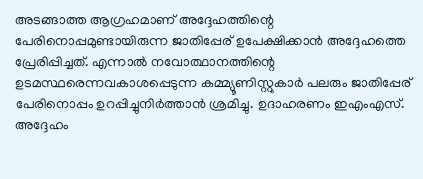അടങ്ങാത്ത ആഗ്രഹമാണ് അദ്ദേഹത്തിന്റെ പേരിനൊപ്പമുണ്ടായിരുന്ന ജാതിപ്പേര് ഉപേക്ഷിക്കാന്‍ അദ്ദേഹത്തെ പ്രേരിപ്പിച്ചത്. എന്നാല്‍ നവോത്ഥാനത്തിന്റെ ഉടമസ്ഥരെന്നവകാശപ്പെടുന്ന കമ്മ്യൂണിസ്റ്റുകാര്‍ പലരും ജാതിപ്പേര് പേരിനൊപ്പം ഉറപ്പിച്ചുനിര്‍ത്താന്‍ ശ്രമിച്ചു. ഉദാഹരണം ഇഎംഎസ്. അദ്ദേഹം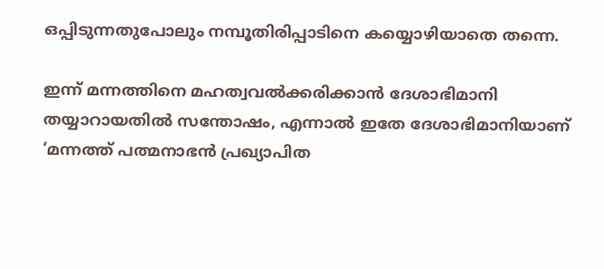ഒപ്പിടുന്നതുപോലും നമ്പൂതിരിപ്പാടിനെ കയ്യൊഴിയാതെ തന്നെ.

ഇന്ന് മന്നത്തിനെ മഹത്വവല്‍ക്കരിക്കാന്‍ ദേശാഭിമാനി തയ്യാറായതില്‍ സന്തോഷം, എന്നാല്‍ ഇതേ ദേശാഭിമാനിയാണ് ‘മന്നത്ത് പത്മനാഭന്‍ പ്രഖ്യാപിത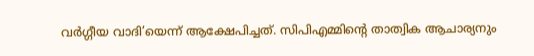വര്‍ഗ്ഗീയ വാദി’യെന്ന് ആക്ഷേപിച്ചത്. സിപിഎമ്മിന്റെ താത്വിക ആചാര്യനും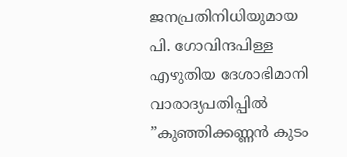ജനപ്രതിനിധിയുമായ പി. ഗോവിന്ദപിള്ള എഴുതിയ ദേശാഭിമാനി വാരാദ്യപതിപ്പില്‍ ”കുഞ്ഞിക്കണ്ണന്‍ കുടം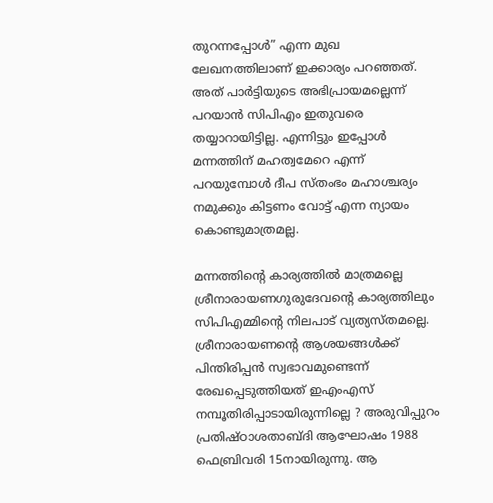തുറന്നപ്പോള്‍” എന്ന മുഖ ലേഖനത്തിലാണ് ഇക്കാര്യം പറഞ്ഞത്. അത് പാര്‍ട്ടിയുടെ അഭിപ്രായമല്ലെന്ന് പറയാന്‍ സിപിഎം ഇതുവരെ തയ്യാറായിട്ടില്ല. എന്നിട്ടും ഇപ്പോള്‍ മന്നത്തിന് മഹത്വമേറെ എന്ന് പറയുമ്പോള്‍ ദീപ സ്തംഭം മഹാശ്ചര്യം നമുക്കും കിട്ടണം വോട്ട് എന്ന ന്യായം കൊണ്ടുമാത്രമല്ല.

മന്നത്തിന്റെ കാര്യത്തില്‍ മാത്രമല്ലെ ശ്രീനാരായണഗുരുദേവന്റെ കാര്യത്തിലും സിപിഎമ്മിന്റെ നിലപാട് വ്യത്യസ്തമല്ലെ. ശ്രീനാരായണന്റെ ആശയങ്ങള്‍ക്ക് പിന്തിരിപ്പന്‍ സ്വഭാവമുണ്ടെന്ന് രേഖപ്പെടുത്തിയത് ഇഎംഎസ് നമ്പൂതിരിപ്പാടായിരുന്നില്ലെ ? അരുവിപ്പുറം പ്രതിഷ്ഠാശതാബ്ദി ആഘോഷം 1988 ഫെബ്രിവരി 15നായിരുന്നു. ആ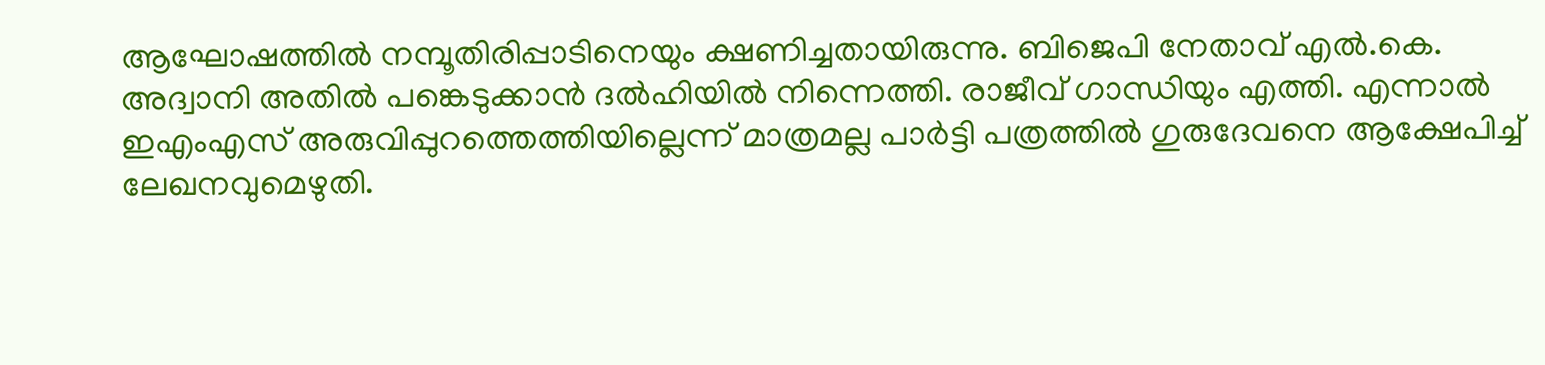ആഘോഷത്തില്‍ നമ്പൂതിരിപ്പാടിനെയും ക്ഷണിച്ചതായിരുന്നു. ബിജെപി നേതാവ് എല്‍.കെ. അദ്വാനി അതില്‍ പങ്കെടുക്കാന്‍ ദല്‍ഹിയില്‍ നിന്നെത്തി. രാജീവ് ഗാന്ധിയും എത്തി. എന്നാല്‍ ഇഎംഎസ് അരുവിപ്പുറത്തെത്തിയില്ലെന്ന് മാത്രമല്ല പാര്‍ട്ടി പത്രത്തില്‍ ഗുരുദേവനെ ആക്ഷേപിച്ച് ലേഖനവുമെഴുതി.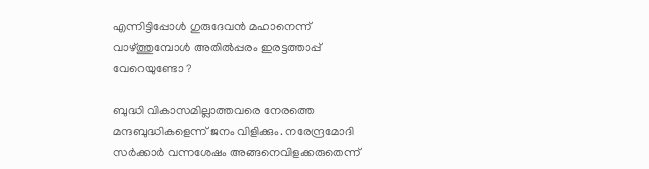എന്നിട്ടിപ്പോള്‍ ഗുരുദേവന്‍ മഹാനെന്ന് വാഴ്‌ത്തുമ്പോള്‍ അതില്‍പ്പരം ഇരട്ടത്താപ്പ് വേറെയുണ്ടോ ?

ബുദ്ധി വികാസമില്ലാത്തവരെ നേരത്തെ മന്ദബുദ്ധികളെന്ന് ജനം വിളിക്കും. നരേന്ദ്രമോദി സര്‍ക്കാര്‍ വന്നശേഷം അങ്ങനെവിളക്കരുതെന്ന്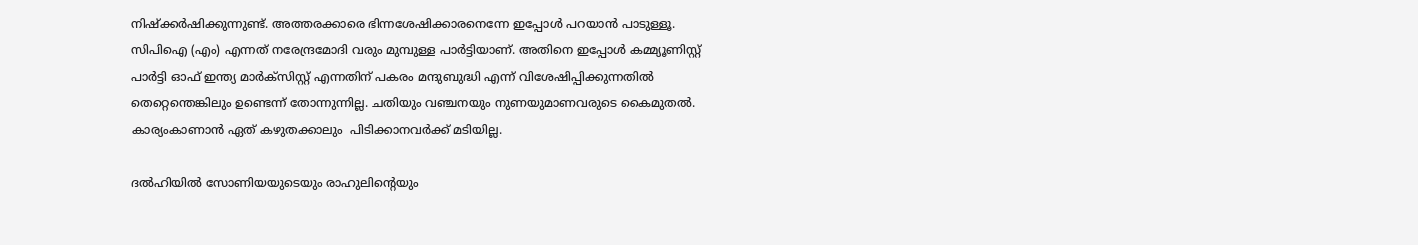നിഷ്‌ക്കര്‍ഷിക്കുന്നുണ്ട്. അത്തരക്കാരെ ഭിന്നശേഷിക്കാരനെന്നേ ഇപ്പോള്‍ പറയാന്‍ പാടുള്ളൂ. സിപിഐ (എം) എന്നത് നരേന്ദ്രമോദി വരും മുമ്പുള്ള പാര്‍ട്ടിയാണ്. അതിനെ ഇപ്പോള്‍ കമ്മ്യൂണിസ്റ്റ് പാര്‍ട്ടി ഓഫ് ഇന്ത്യ മാര്‍ക്‌സിസ്റ്റ് എന്നതിന് പകരം മന്ദുബുദ്ധി എന്ന് വിശേഷിപ്പിക്കുന്നതില്‍ തെറ്റെന്തെങ്കിലും ഉണ്ടെന്ന് തോന്നുന്നില്ല. ചതിയും വഞ്ചനയും നുണയുമാണവരുടെ കൈമുതല്‍. കാര്യംകാണാന്‍ ഏത് കഴുതക്കാലും  പിടിക്കാനവര്‍ക്ക് മടിയില്ല.

ദല്‍ഹിയില്‍ സോണിയയുടെയും രാഹുലിന്റെയും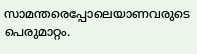സാമന്തരെപ്പോലെയാണവരുടെ പെരുമാറ്റം.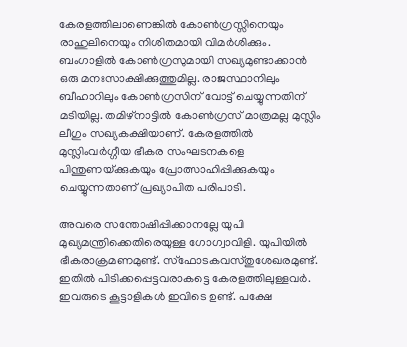കേരളത്തിലാണെങ്കില്‍ കോണ്‍ഗ്രസ്സിനെയും രാഹുലിനെയും നിശിതമായി വിമര്‍ശിക്കും. ബംഗാളില്‍ കോണ്‍ഗ്രസുമായി സഖ്യമുണ്ടാക്കാന്‍ ഒരു മനഃസാക്ഷിക്കുത്തുമില്ല. രാജസ്ഥാനിലും ബീഹാറിലും കോണ്‍ഗ്രസിന് വോട്ട് ചെയ്യുന്നതിന് മടിയില്ല. തമിഴ്‌നാട്ടില്‍ കോണ്‍ഗ്രസ് മാത്രമല്ല മുസ്ലിം ലീഗും സഖ്യകക്ഷിയാണ്. കേരളത്തില്‍ മുസ്ലിംവര്‍ഗ്ഗീയ ഭീകര സംഘടനകളെ പിന്തുണയ്‌ക്കുകയും പ്രോത്സാഹിപ്പിക്കുകയും ചെയ്യുന്നതാണ് പ്രഖ്യാപിത പരിപാടി.

അവരെ സന്തോഷിപ്പിക്കാനല്ലേ യുപി മുഖ്യമന്ത്രിക്കെതിരെയുള്ള ഗോഗ്വാവിളി. യുപിയില്‍ ഭീകരാക്രമണമുണ്ട്. സ്‌ഫോടകവസ്തുശേഖരമുണ്ട്. ഇതില്‍ പിടിക്കപ്പെട്ടവരാകട്ടെ കേരളത്തിലുള്ളവര്‍. ഇവരുടെ കൂട്ടാളികള്‍ ഇവിടെ ഉണ്ട്. പക്ഷേ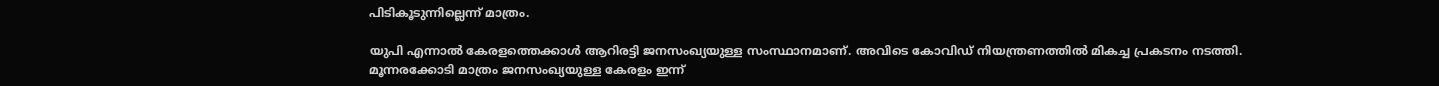പിടികൂടുന്നില്ലെന്ന് മാത്രം.

യുപി എന്നാല്‍ കേരളത്തെക്കാള്‍ ആറിരട്ടി ജനസംഖ്യയുള്ള സംസ്ഥാനമാണ്. അവിടെ കോവിഡ് നിയന്ത്രണത്തില്‍ മികച്ച പ്രകടനം നടത്തി. മൂന്നരക്കോടി മാത്രം ജനസംഖ്യയുള്ള കേരളം ഇന്ന്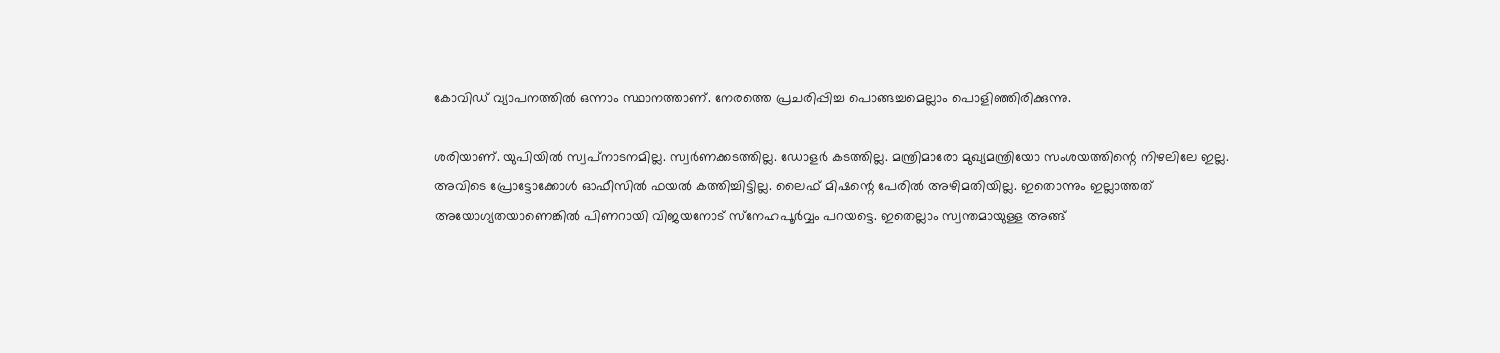കോവിഡ് വ്യാപനത്തില്‍ ഒന്നാം സ്ഥാനത്താണ്. നേരത്തെ പ്രചരിപ്പിച്ച പൊങ്ങച്ചമെല്ലാം പൊളിഞ്ഞിരിക്കുന്നു.

ശരിയാണ്. യുപിയില്‍ സ്വപ്‌നാടനമില്ല. സ്വര്‍ണക്കടത്തില്ല. ഡോളര്‍ കടത്തില്ല. മന്ത്രിമാരോ മുഖ്യമന്ത്രിയോ സംശയത്തിന്റെ നിഴലിലേ ഇല്ല. അവിടെ പ്രോട്ടോക്കോള്‍ ഓഫീസില്‍ ഫയല്‍ കത്തിച്ചിട്ടില്ല. ലൈഫ് മിഷന്റെ പേരില്‍ അഴിമതിയില്ല. ഇതൊന്നും ഇല്ലാത്തത് അയോഗ്യതയാണെങ്കില്‍ പിണറായി വിജയനോട് സ്‌നേഹപൂര്‍വ്വം പറയട്ടെ. ഇതെല്ലാം സ്വന്തമായുള്ള അങ്ങ്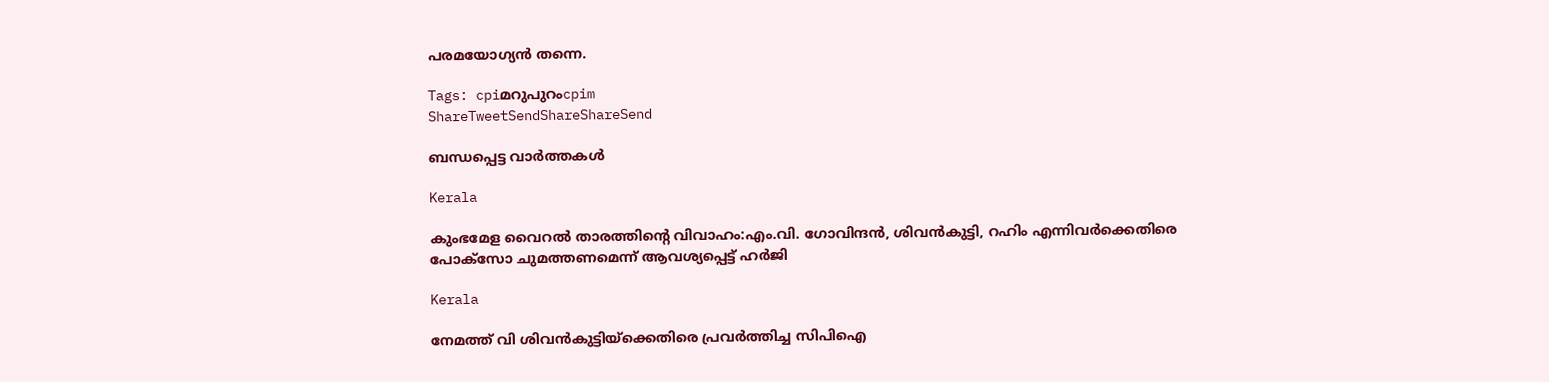പരമയോഗ്യന്‍ തന്നെ.

Tags: cpiമറുപുറംcpim
ShareTweetSendShareShareSend

ബന്ധപ്പെട്ട വാര്‍ത്തകള്‍

Kerala

കുംഭമേള വൈറല്‍ താരത്തിന്റെ വിവാഹം:എം.വി. ഗോവിന്ദന്‍, ശിവന്‍കുട്ടി, റഹിം എന്നിവര്‍ക്കെതിരെ പോക്സോ ചുമത്തണമെന്ന് ആവശ്യപ്പെട്ട് ഹര്‍ജി

Kerala

നേമത്ത് വി ശിവന്‍കുട്ടിയ്‌ക്കെതിരെ പ്രവര്‍ത്തിച്ച സിപിഐ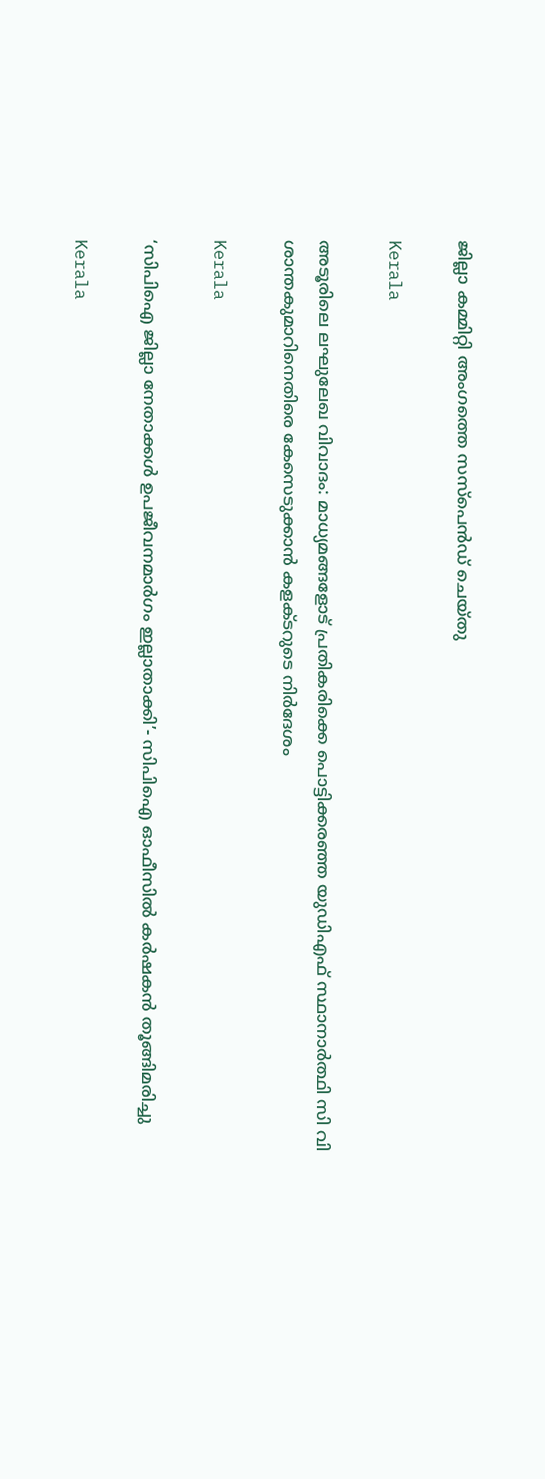ജില്ലാ കമ്മിറ്റി അംഗത്തെ സസ്പെന്‍ഡ് ചെയ്തു

Kerala

അടൂരിലെ ലഘുലേഖ വിവാദം: മാധ്യമങ്ങളോട് പ്രതികരിക്കെ പൊട്ടിക്കരഞ്ഞ യുഡിഎഫ് സ്ഥാനാര്‍ത്ഥി സി വി ശാന്തകുമാറിനെതിരെ കേസെടുക്കാന്‍ കളക്ടറുടെ നിര്‍ദേശം

Kerala

‘സിപിഐ ജില്ലാ നേതാക്കൾ ഉപജീവനമാർഗം ഇല്ലാതാക്കി’- സിപിഐ ഓഫീസിൽ കർഷകൻ തൂങ്ങിമരിച്ചു

Kerala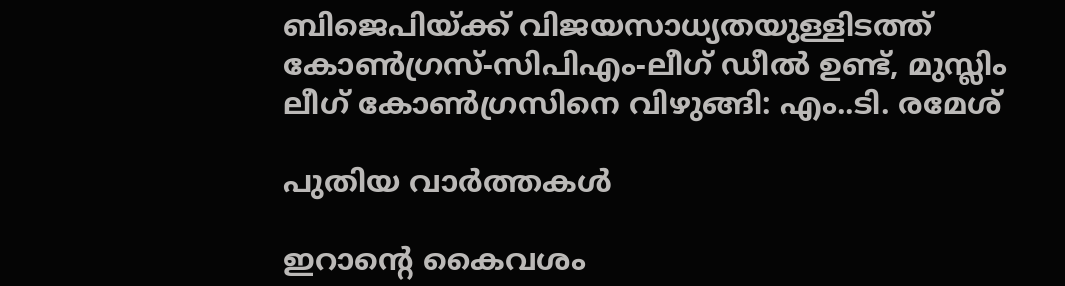ബിജെപിയ്‌ക്ക് വിജയസാധ്യതയുള്ളിടത്ത് കോണ്‍ഗ്രസ്-സിപിഎം-ലീഗ് ഡീല്‍ ഉണ്ട്, മുസ്ലിം ലീഗ് കോണ്‍ഗ്രസിനെ വിഴുങ്ങി: എം..ടി. രമേശ്

പുതിയ വാര്‍ത്തകള്‍

ഇറാന്റെ കൈവശം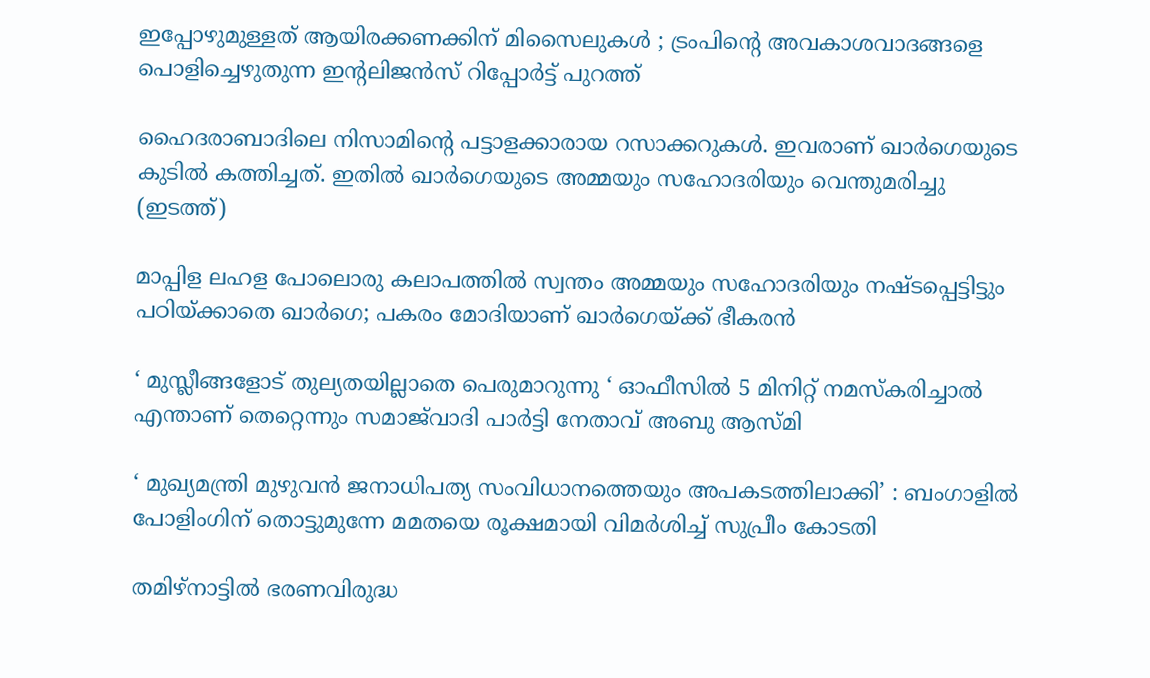ഇപ്പോഴുമുള്ളത് ആയിരക്കണക്കിന് മിസൈലുകൾ ; ട്രംപിന്റെ അവകാശവാദങ്ങളെ പൊളിച്ചെഴുതുന്ന ഇന്റലിജൻസ് റിപ്പോർട്ട് പുറത്ത്

ഹൈദരാബാദിലെ നിസാമിന്‍റെ പട്ടാളക്കാരായ റസാക്കറുകള്‍. ഇവരാണ് ഖാര്‍ഗെയുടെ കുടില്‍ കത്തിച്ചത്. ഇതില്‍ ഖാര്‍ഗെയുടെ അമ്മയും സഹോദരിയും വെന്തുമരിച്ചു (ഇടത്ത്)

മാപ്പിള ലഹള പോലൊരു കലാപത്തില്‍ സ്വന്തം അമ്മയും സഹോദരിയും നഷ്ടപ്പെട്ടിട്ടും പഠിയ്‌ക്കാതെ ഖാര്‍ഗെ; പകരം മോദിയാണ് ഖാര്‍ഗെയ്‌ക്ക് ഭീകരന്‍

‘ മുസ്ലീങ്ങളോട് തുല്യതയില്ലാതെ പെരുമാറുന്നു ‘ ഓഫീസിൽ 5 മിനിറ്റ് നമസ്‌കരിച്ചാൽ എന്താണ് തെറ്റെന്നും സമാജ്‌വാദി പാർട്ടി നേതാവ് അബു ആസ്മി

‘ മുഖ്യമന്ത്രി മുഴുവൻ ജനാധിപത്യ സംവിധാനത്തെയും അപകടത്തിലാക്കി’ : ബംഗാളിൽ പോളിംഗിന് തൊട്ടുമുന്നേ മമതയെ രൂക്ഷമായി വിമർശിച്ച് സുപ്രീം കോടതി

തമിഴ്നാട്ടില്‍ ഭരണവിരുദ്ധ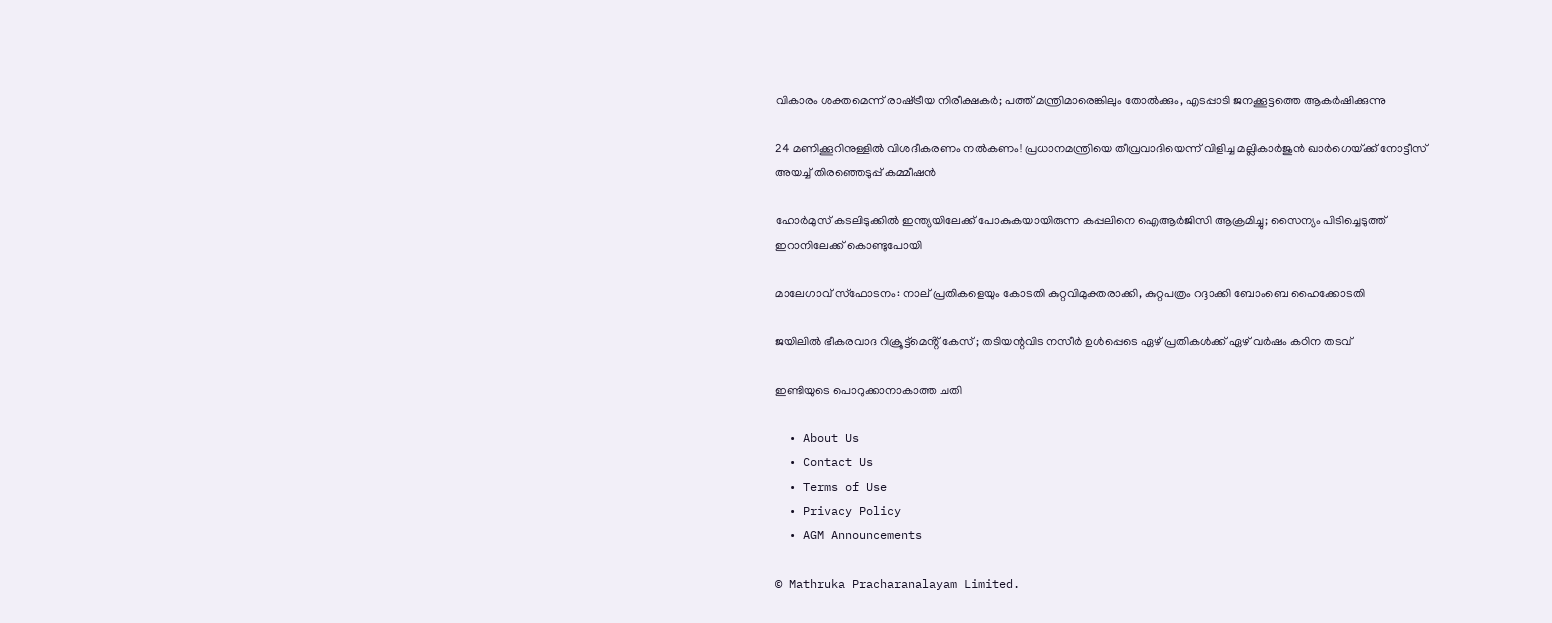വികാരം ശക്തമെന്ന് രാഷ്‌ട്രീയ നിരീക്ഷകര്‍; പത്ത് മന്ത്രിമാരെങ്കിലും തോല്‍ക്കും, എടപ്പാടി ജനക്കൂട്ടത്തെ ആകര്‍ഷിക്കുന്നു

24 മണിക്കൂറിനുള്ളിൽ വിശദീകരണം നൽകണം! പ്രധാനമന്ത്രിയെ തീവ്രവാദിയെന്ന് വിളിച്ച മല്ലികാർജുൻ ഖാർഗെയ്‌ക്ക് നോട്ടീസ് അയച്ച് തിരഞ്ഞെടുപ്പ് കമ്മീഷൻ

ഹോർമുസ് കടലിടുക്കിൽ ഇന്ത്യയിലേക്ക് പോകുകയായിരുന്ന കപ്പലിനെ ഐആർജിസി ആക്രമിച്ചു; സൈന്യം പിടിച്ചെടുത്ത് ഇറാനിലേക്ക് കൊണ്ടുപോയി

മാലേഗാവ് സ്ഫോടനം: നാല് പ്രതികളെയും കോടതി കുറ്റവിമുക്തരാക്കി, കുറ്റപത്രം റദ്ദാക്കി ബോംബെ ഹൈക്കോടതി

ജയിലിൽ ഭീകരവാദ റിക്രൂട്ട്മെൻ്റ് കേസ് ; തടിയന്റവിട നസീർ ഉൾപ്പെടെ ഏഴ് പ്രതികൾക്ക് ഏഴ് വർഷം കഠിന തടവ്

ഇണ്ടിയുടെ പൊറുക്കാനാകാത്ത ചതി

  • About Us
  • Contact Us
  • Terms of Use
  • Privacy Policy
  • AGM Announcements

© Mathruka Pracharanalayam Limited.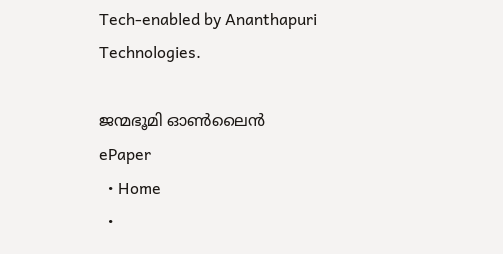Tech-enabled by Ananthapuri Technologies.

ജന്മഭൂമി ഓണ്‍ലൈന്‍
ePaper
  • Home
  •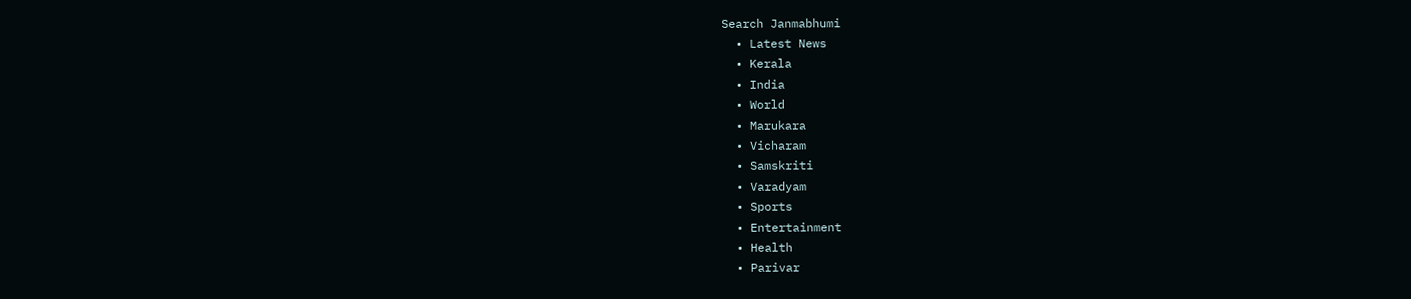Search Janmabhumi
  • Latest News
  • Kerala
  • India
  • World
  • Marukara
  • Vicharam
  • Samskriti
  • Varadyam
  • Sports
  • Entertainment
  • Health
  • Parivar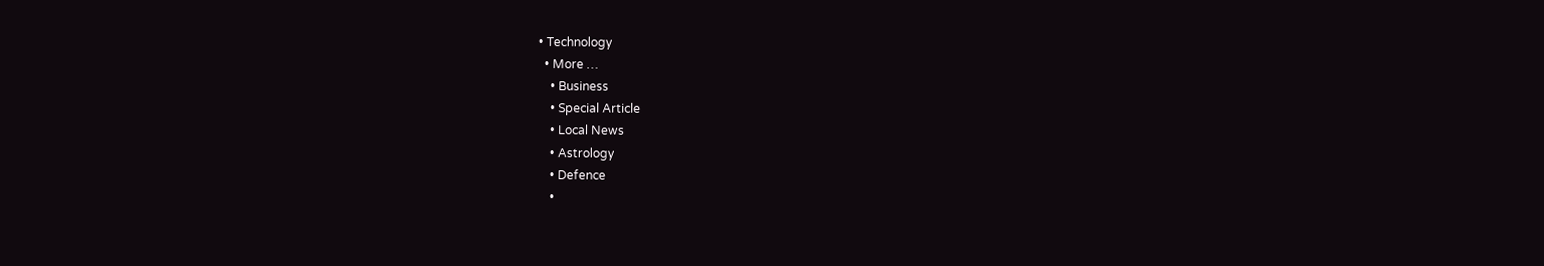• Technology
  • More …
    • Business
    • Special Article
    • Local News
    • Astrology
    • Defence
    •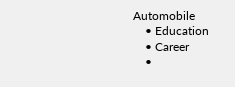Automobile
    • Education
    • Career
    •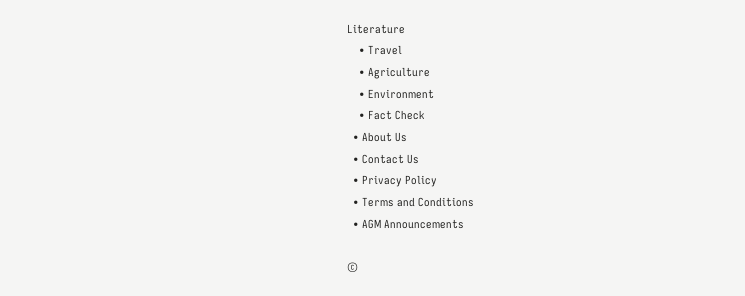Literature
    • Travel
    • Agriculture
    • Environment
    • Fact Check
  • About Us
  • Contact Us
  • Privacy Policy
  • Terms and Conditions
  • AGM Announcements

©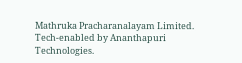Mathruka Pracharanalayam Limited.
Tech-enabled by Ananthapuri Technologies.